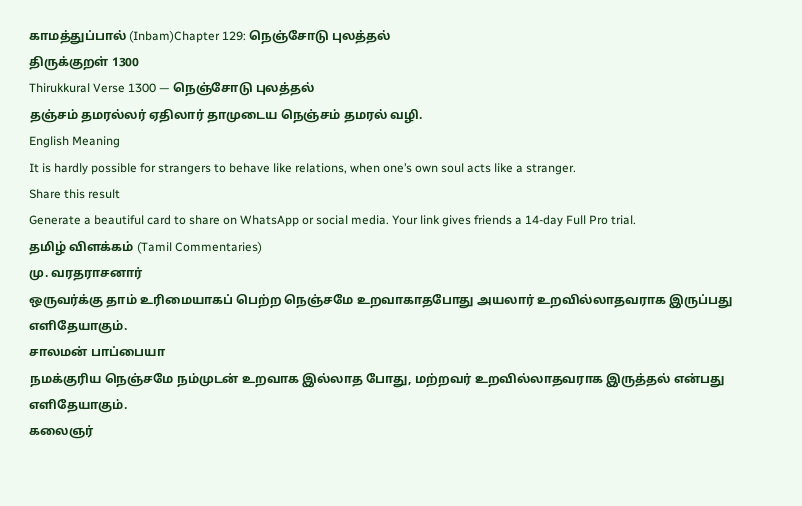காமத்துப்பால் (Inbam)Chapter 129: நெஞ்சோடு புலத்தல்
திருக்குறள் 1300
Thirukkural Verse 1300 — நெஞ்சோடு புலத்தல்
தஞ்சம் தமரல்லர் ஏதிலார் தாமுடைய நெஞ்சம் தமரல் வழி.
English Meaning
It is hardly possible for strangers to behave like relations, when one’s own soul acts like a stranger.
Share this result
Generate a beautiful card to share on WhatsApp or social media. Your link gives friends a 14-day Full Pro trial.
தமிழ் விளக்கம் (Tamil Commentaries)
மு. வரதராசனார்
ஒருவர்க்கு தாம் உரிமையாகப் பெற்ற நெஞ்சமே உறவாகாதபோது அயலார் உறவில்லாதவராக இருப்பது எளிதேயாகும்.
சாலமன் பாப்பையா
நமக்குரிய நெஞ்சமே நம்முடன் உறவாக இல்லாத போது, மற்றவர் உறவில்லாதவராக இருத்தல் என்பது எளிதேயாகும்.
கலைஞர்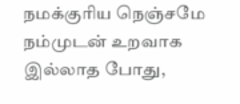நமக்குரிய நெஞ்சமே நம்முடன் உறவாக இல்லாத போது,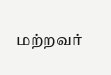மற்றவர்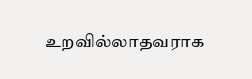உறவில்லாதவராக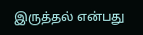இருத்தல் என்பது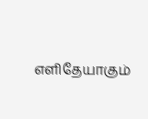எளிதேயாகும்